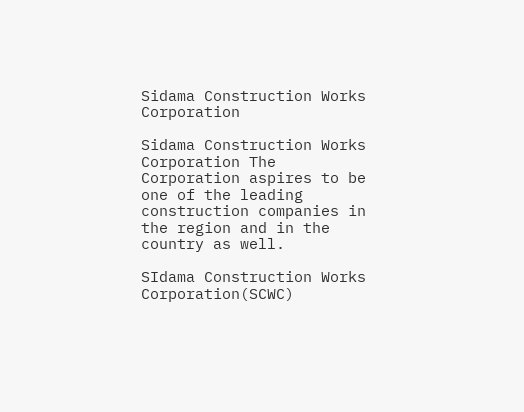Sidama Construction Works Corporation

Sidama Construction Works Corporation The Corporation aspires to be one of the leading construction companies in the region and in the country as well.

SIdama Construction Works Corporation(SCWC)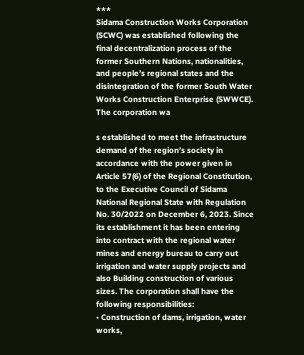***
Sidama Construction Works Corporation (SCWC) was established following the final decentralization process of the former Southern Nations, nationalities, and people’s regional states and the disintegration of the former South Water Works Construction Enterprise (SWWCE). The corporation wa

s established to meet the infrastructure demand of the region’s society in accordance with the power given in Article 57(6) of the Regional Constitution, to the Executive Council of Sidama National Regional State with Regulation No. 30/2022 on December 6, 2023. Since its establishment it has been entering into contract with the regional water mines and energy bureau to carry out irrigation and water supply projects and also Building construction of various sizes. The corporation shall have the following responsibilities:
• Construction of dams, irrigation, water works,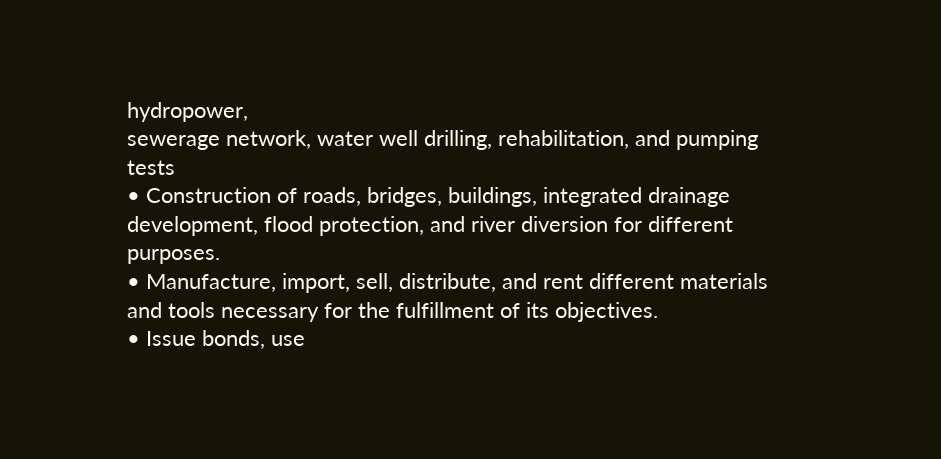hydropower,
sewerage network, water well drilling, rehabilitation, and pumping
tests
• Construction of roads, bridges, buildings, integrated drainage
development, flood protection, and river diversion for different
purposes.
• Manufacture, import, sell, distribute, and rent different materials
and tools necessary for the fulfillment of its objectives.
• Issue bonds, use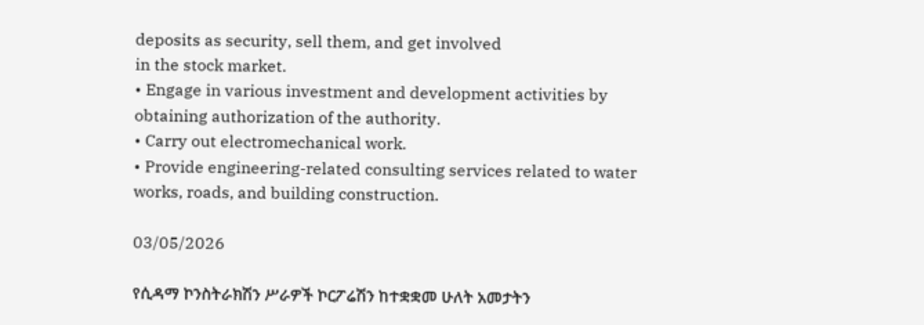deposits as security, sell them, and get involved
in the stock market.
• Engage in various investment and development activities by
obtaining authorization of the authority.
• Carry out electromechanical work.
• Provide engineering-related consulting services related to water
works, roads, and building construction.

03/05/2026

የሲዳማ ኮንስትራክሽን ሥራዎች ኮርፖሬሽን ከተቋቋመ ሁለት አመታትን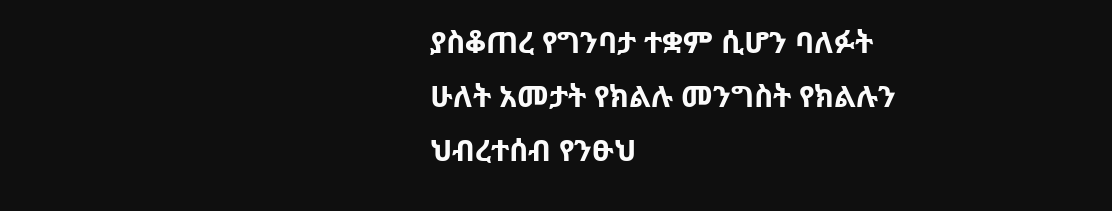ያስቆጠረ የግንባታ ተቋም ሲሆን ባለፉት ሁለት አመታት የክልሉ መንግስት የክልሉን ህብረተሰብ የንፁህ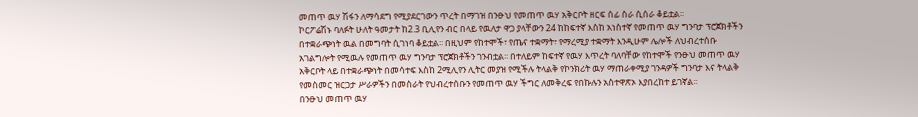መጠጥ ዉሃ ሽፋን ለማሳደግ የሚያደርገውን ጥረት በማገዝ በንፁህ የመጠጥ ዉሃ አቅርቦት ዘርፍ ሰፊ ስራ ሲሰራ ቆይቷል፡፡
ኮርፖሬሽኑ ባለፉት ሁለት ዓመታት ከ2.3 ቢሊየን ብር በላይ የዉለታ ዋጋ ያላቸውን 24 ከከፍተኛ እስከ አነስተኛ የመጠጥ ዉሃ ግንባታ ፕሮጀክቶችን በተቋራጭነት ዉል በመግባት ሲገነባ ቆይቷል፡፡ በዚህም የከተሞች፣ የጤና ተቋማት፣ የማረሚያ ተቋማት እንዲሁም ሌሎች ለህብረተሰቡ አገልግሎት የሚዉሉ የመጠጥ ዉሃ ግንባታ ፕሮጀክቶችን ገንብቷል፡፡ በተለይም ከፍተኛ የዉሃ እጥረት ባለባቸው የከተሞች የንፁህ መጠጥ ዉሃ አቅርቦት ላይ በተቋራጭነት በመሳተፍ እስከ 2ሚሊየን ሊትር መያዝ የሚችሉ ትላልቅ የኮንክሪት ዉሃ ማጠራቀሚያ ገንዳዎች ግንባታ እና ትላልቅ የመስመር ዝርጋታ ሥራዎችን በመስራት የህብረተሰቡን የመጠጥ ዉሃ ችግር ለመቅረፍ የበኩሉን አስተዋጽኦ እያበረከተ ይገኛል፡፡
በንፁህ መጠጥ ዉሃ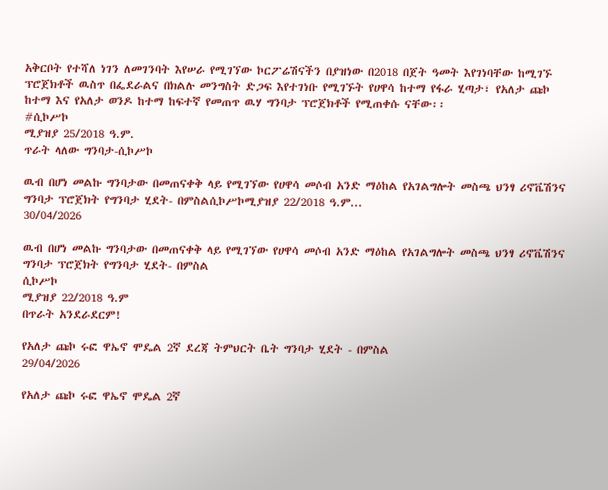አቅርቦት የተሻለ ነገን ለመገንባት እየሠራ የሚገኘው ኮርፖሬሽናችን በያዝነው በ2018 በጀት ዓመት እየገነባቸው ከሚገኙ ፕሮጀክቶች ዉስጥ በፌደራልና በክልሉ መንግስት ድጋፍ እየተገነቡ የሚገኙት የሀዋሳ ከተማ የፋራ ሂጣታ፣ የአለታ ጩኮ ከተማ እና የአለታ ወንዶ ከተማ ከፍተኛ የመጠጥ ዉሃ ግንባታ ፕሮጀክቶች የሚጠቀሱ ናቸው፡፡
#ሲኮሥኮ
ሚያዝያ 25/2018 ዓ.ም.
ጥራት ላለው ግንባታ-ሲኮሥኮ

ዉብ በሆነ መልኩ ግንባታው በመጠናቀቅ ላይ የሚገኘው የሀዋሳ መሶብ አንድ ማዕከል የአገልግሎት መስጫ ህንፃ ሪኖቬሽንና ግንባታ ፕሮጀክት የግንባታ ሂደት- በምስልሲኮሥኮሚያዝያ 22/2018 ዓ.ም...
30/04/2026

ዉብ በሆነ መልኩ ግንባታው በመጠናቀቅ ላይ የሚገኘው የሀዋሳ መሶብ አንድ ማዕከል የአገልግሎት መስጫ ህንፃ ሪኖቬሽንና ግንባታ ፕሮጀክት የግንባታ ሂደት- በምስል
ሲኮሥኮ
ሚያዝያ 22/2018 ዓ.ም
በጥራት አንደራደርም!

የአለታ ጩኮ ሩፎ ዋኤኖ ሞዴል 2ኛ ደረጃ ትምህርት ቤት ግንባታ ሂደት - በምስል
29/04/2026

የአለታ ጩኮ ሩፎ ዋኤኖ ሞዴል 2ኛ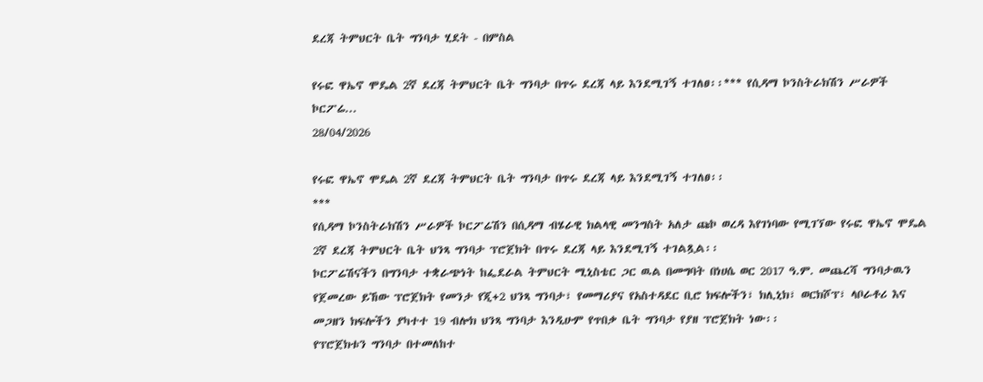ደረጃ ትምህርት ቤት ግንባታ ሂደት - በምስል

የሩፎ ዋኤኖ ሞዴል 2ኛ ደረጃ ትምህርት ቤት ግንባታ በጥሩ ደረጃ ላይ እንደሚገኝ ተገለፀ፡፡*** የሲዳማ ኮንስትራክሽን ሥራዎች ኮርፖሬ...
28/04/2026

የሩፎ ዋኤኖ ሞዴል 2ኛ ደረጃ ትምህርት ቤት ግንባታ በጥሩ ደረጃ ላይ እንደሚገኝ ተገለፀ፡፡
***
የሲዳማ ኮንስትራክሽን ሥራዎች ኮርፖሬሽን በሲዳማ ብሄራዊ ክልላዊ መንግስት አለታ ጩኮ ወረዳ እየገነባው የሚገኘው የሩፎ ዋኤኖ ሞዴል 2ኛ ደረጃ ትምህርት ቤት ህንጻ ግንባታ ፕሮጀክት በጥሩ ደረጃ ላይ እንደሚገኝ ተገልጿል፡፡
ኮርፖሬሽናችን በግንባታ ተቋራጭነት ከፌደራል ትምህርት ሚኒስቴር ጋር ዉል በመግባት በነሀሴ ወር 2017 ዓ.ም. መጨረሻ ግንባታዉን የጀመረው ይኸው ፕሮጀክት የመንታ የጂ+2 ህንጻ ግንባታ፣ የመማሪያና የአስተዳደር ቢሮ ክፍሎችን፣ ክሊኒክ፣ ወርክሾፕ፣ ላቦራቶሪ እና መጋዘን ክፍሎችን ያካተተ 19 ብሎክ ህንጻ ግንባታ እንዲሁም የጥበቃ ቤት ግንባታ የያዘ ፕሮጀክት ነው፡፡
የፕሮጀክቱን ግንባታ በተመለከተ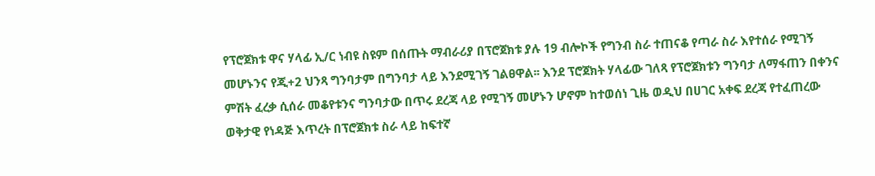የፕሮጀክቱ ዋና ሃላፊ ኢ/ር ነብዩ ስዩም በሰጡት ማብራሪያ በፕሮጀክቱ ያሉ 19 ብሎኮች የግንብ ስራ ተጠናቆ የጣራ ስራ እየተሰራ የሚገኝ መሆኑንና የጂ+2 ህንጻ ግንባታም በግንባታ ላይ እንደሚገኝ ገልፀዋል፡፡ እንደ ፕሮጀክት ሃላፊው ገለጻ የፕሮጀክቱን ግንባታ ለማፋጠን በቀንና ምሽት ፈረቃ ሲሰራ መቆየቱንና ግንባታው በጥሩ ደረጃ ላይ የሚገኝ መሆኑን ሆኖም ከተወሰነ ጊዜ ወዲህ በሀገር አቀፍ ደረጃ የተፈጠረው ወቅታዊ የነዳጅ እጥረት በፕሮጀክቱ ስራ ላይ ከፍተኛ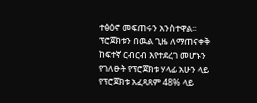ተፅዕኖ መፍጠሩን አንስተዋል፡፡
ፕሮጀክቱን በዉል ጊዜ ለማጠናቀቅ ከፍተኛ ርብርብ እየተደረገ መሆኑን የገለፁት የፕሮጀክቱ ሃላፊ አሁን ላይ የፕሮጀክቱ አፈጻጸም 48% ላይ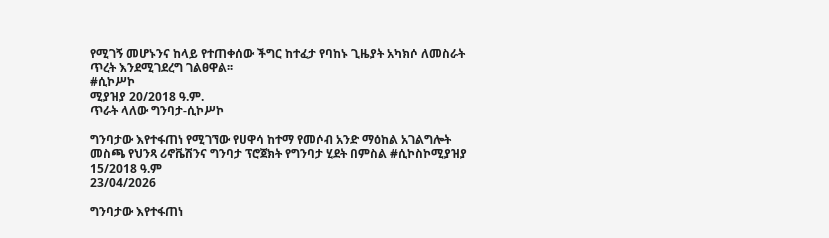የሚገኝ መሆኑንና ከላይ የተጠቀሰው ችግር ከተፈታ የባከኑ ጊዜያት አካክሶ ለመስራት ጥረት እንደሚገደረግ ገልፀዋል፡፡
#ሲኮሥኮ
ሚያዝያ 20/2018 ዓ.ም.
ጥራት ላለው ግንባታ-ሲኮሥኮ

ግንባታው እየተፋጠነ የሚገኘው የሀዋሳ ከተማ የመሶብ አንድ ማዕከል አገልግሎት መስጫ የህንጻ ሪኖቬሽንና ግንባታ ፕሮጀክት የግንባታ ሂደት በምስል #ሲኮስኮሚያዝያ 15/2018 ዓ.ም
23/04/2026

ግንባታው እየተፋጠነ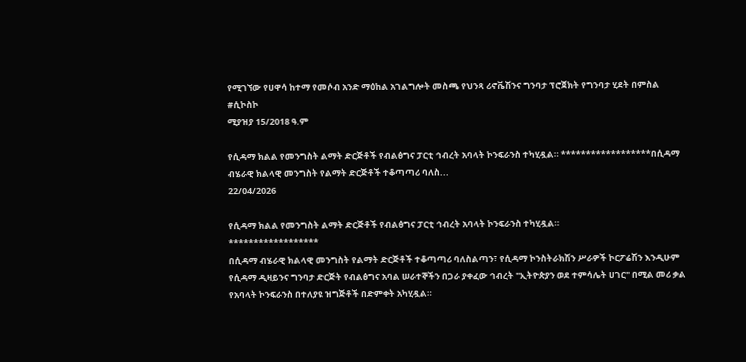የሚገኘው የሀዋሳ ከተማ የመሶብ አንድ ማዕከል አገልግሎት መስጫ የህንጻ ሪኖቬሽንና ግንባታ ፕሮጀክት የግንባታ ሂደት በምስል
#ሲኮስኮ
ሚያዝያ 15/2018 ዓ.ም

የሲዳማ ክልል የመንግስት ልማት ድርጅቶች የብልፅግና ፓርቲ ኅብረት አባላት ኮንፍራንስ ተካሂዷል። ******************በሲዳማ ብሄራዊ ክልላዊ መንግስት የልማት ድርጅቶች ተቆጣጣሪ ባለስ...
22/04/2026

የሲዳማ ክልል የመንግስት ልማት ድርጅቶች የብልፅግና ፓርቲ ኅብረት አባላት ኮንፍራንስ ተካሂዷል።
******************
በሲዳማ ብሄራዊ ክልላዊ መንግስት የልማት ድርጅቶች ተቆጣጣሪ ባለስልጣን፣ የሲዳማ ኮንስትራክሽን ሥራዎች ኮርፖሬሽን እንዲሁም የሲዳማ ዲዛይንና ግንባታ ድርጅት የብልፅግና አባል ሠራተኞችን በጋራ ያቀፈው ኅብረት "ኢትዮጵያን ወደ ተምሳሌት ሀገር" በሚል መሪ ቃል የአባላት ኮንፍራንስ በተለያዩ ዝግጅቶች በድምቀት አካሂዷል።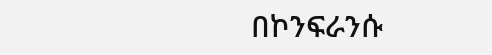በኮንፍራንሱ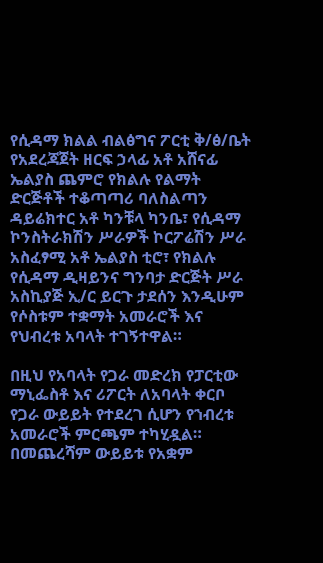የሲዳማ ክልል ብልፅግና ፖርቲ ቅ/ፅ/ቤት የአደረጃጀት ዘርፍ ኃላፊ አቶ አሸናፊ ኤልያስ ጨምሮ የክልሉ የልማት ድርጅቶች ተቆጣጣሪ ባለስልጣን ዳይሬክተር አቶ ካንቹላ ካንቤ፣ የሲዳማ ኮንስትራክሽን ሥራዎች ኮርፖሬሽን ሥራ አስፈፃሚ አቶ ኤልያስ ቲሮ፣ የክልሉ የሲዳማ ዲዛይንና ግንባታ ድርጅት ሥራ አስኪያጅ ኢ/ር ይርጉ ታደሰን እንዲሁም የሶስቱም ተቋማት አመራሮች እና የህብረቱ አባላት ተገኝተዋል።

በዚህ የአባላት የጋራ መድረክ የፓርቲው ማኒፌስቶ እና ሪፖርት ለአባላት ቀርቦ የጋራ ውይይት የተደረገ ሲሆን የኀብረቱ አመራሮች ምርጫም ተካሂዷል። በመጨረሻም ውይይቱ የአቋም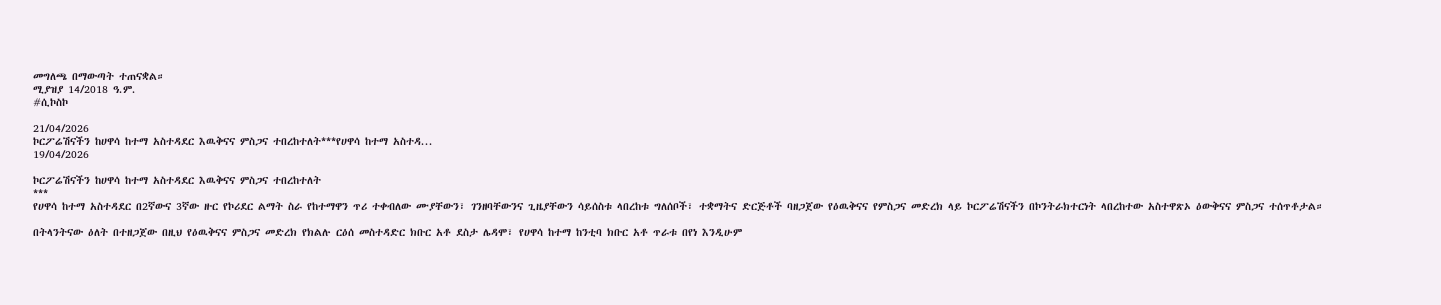መግለጫ በማውጣት ተጠናቋል።
ሚያዝያ 14/2018 ዓ.ም.
#ሲኮስኮ

21/04/2026
ኮርፖሬሽናችን ከሀዋሳ ከተማ አስተዳደር እዉቅናና ምስጋና ተበረከተለት***የሀዋሳ ከተማ አስተዳ...
19/04/2026

ኮርፖሬሽናችን ከሀዋሳ ከተማ አስተዳደር እዉቅናና ምስጋና ተበረከተለት
***
የሀዋሳ ከተማ አስተዳደር በ2ኛውና 3ኛው ዙር የኮሪደር ልማት ስራ የከተማዋን ጥሪ ተቀብለው ሙያቸውን፣ ገንዘባቸውንና ጊዜያቸውን ሳይሰስቱ ላበረከቱ ግለሰቦች፣ ተቋማትና ድርጅቶች ባዘጋጀው የዕዉቅናና የምስጋና መድረክ ላይ ኮርፖሬሽናችን በኮንትራክተርነት ላበረከተው አስተዋጽኦ ዕውቅናና ምስጋና ተሰጥቶታል።

በትላንትናው ዕለት በተዘጋጀው በዚህ የዕዉቅናና ምስጋና መድረክ የክልሉ ርዕሰ መስተዳድር ክቡር አቶ ደስታ ሌዳሞ፣ የሀዋሳ ከተማ ከንቲባ ክቡር አቶ ጥራቱ በየነ እንዲሁም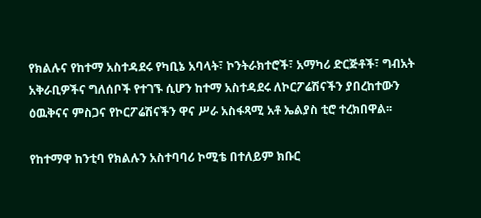የክልሉና የከተማ አስተዳደሩ የካቢኔ አባላት፣ ኮንትራክተሮች፣ አማካሪ ድርጅቶች፣ ግብአት አቅራቢዎችና ግለሰቦች የተገኙ ሲሆን ከተማ አስተዳደሩ ለኮርፖሬሽናችን ያበረከተውን ዕዉቅናና ምስጋና የኮርፖሬሽናችን ዋና ሥራ አስፋጻሚ አቶ ኤልያስ ቲሮ ተረክበዋል፡፡

የከተማዋ ከንቲባ የክልሉን አስተባባሪ ኮሚቴ በተለይም ክቡር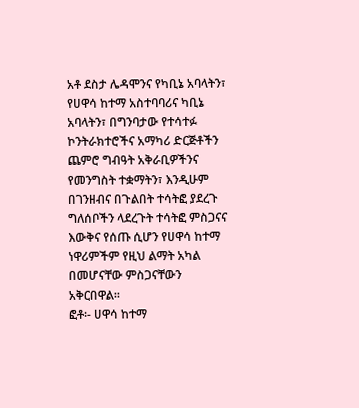አቶ ደስታ ሌዳሞንና የካቢኔ አባላትን፣ የሀዋሳ ከተማ አስተባባሪና ካቢኔ አባላትን፣ በግንባታው የተሳተፉ ኮንትራክተሮችና አማካሪ ድርጅቶችን ጨምሮ ግብዓት አቅራቢዎችንና የመንግስት ተቋማትን፣ እንዲሁም በገንዘብና በጉልበት ተሳትፎ ያደረጉ ግለሰቦችን ላደረጉት ተሳትፎ ምስጋናና እውቅና የሰጡ ሲሆን የሀዋሳ ከተማ ነዋሪምችም የዚህ ልማት አካል በመሆናቸው ምስጋናቸውን አቅርበዋል፡፡
ፎቶ፡- ሀዋሳ ከተማ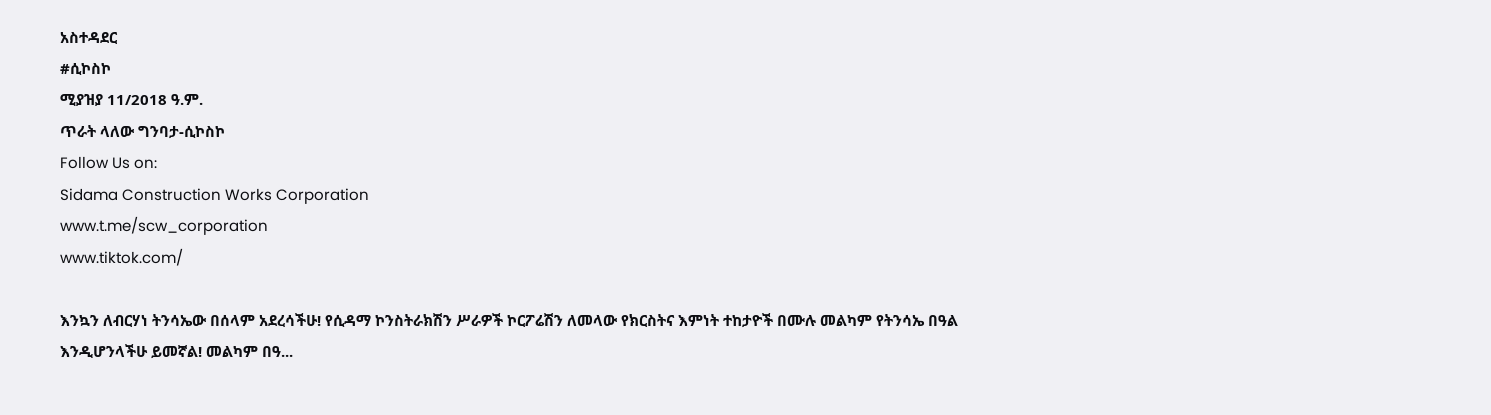አስተዳደር
#ሲኮስኮ
ሚያዝያ 11/2018 ዓ.ም.
ጥራት ላለው ግንባታ-ሲኮስኮ
Follow Us on:
Sidama Construction Works Corporation
www.t.me/scw_corporation
www.tiktok.com/

እንኳን ለብርሃነ ትንሳኤው በሰላም አደረሳችሁ! የሲዳማ ኮንስትራክሽን ሥራዎች ኮርፖሬሽን ለመላው የክርስትና እምነት ተከታዮች በሙሉ መልካም የትንሳኤ በዓል እንዲሆንላችሁ ይመኛል! መልካም በዓ...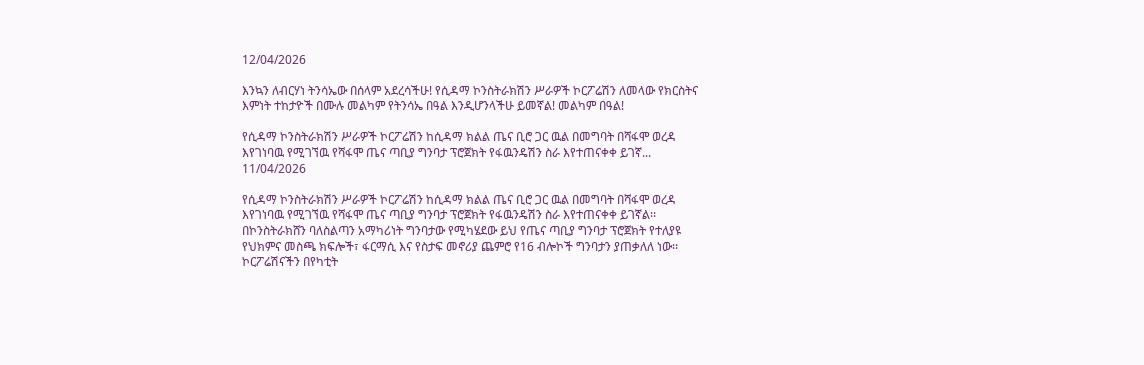12/04/2026

እንኳን ለብርሃነ ትንሳኤው በሰላም አደረሳችሁ! የሲዳማ ኮንስትራክሽን ሥራዎች ኮርፖሬሽን ለመላው የክርስትና እምነት ተከታዮች በሙሉ መልካም የትንሳኤ በዓል እንዲሆንላችሁ ይመኛል! መልካም በዓል!

የሲዳማ ኮንስትራክሽን ሥራዎች ኮርፖሬሽን ከሲዳማ ክልል ጤና ቢሮ ጋር ዉል በመግባት በሻፋሞ ወረዳ እየገነባዉ የሚገኘዉ የሻፋሞ ጤና ጣቢያ ግንባታ ፕሮጀክት የፋዉንዴሽን ስራ እየተጠናቀቀ ይገኛ...
11/04/2026

የሲዳማ ኮንስትራክሽን ሥራዎች ኮርፖሬሽን ከሲዳማ ክልል ጤና ቢሮ ጋር ዉል በመግባት በሻፋሞ ወረዳ እየገነባዉ የሚገኘዉ የሻፋሞ ጤና ጣቢያ ግንባታ ፕሮጀክት የፋዉንዴሽን ስራ እየተጠናቀቀ ይገኛል፡፡ በኮንስትራክሸን ባለስልጣን አማካሪነት ግንባታው የሚካሄደው ይህ የጤና ጣቢያ ግንባታ ፕሮጀክት የተለያዩ የህክምና መስጫ ክፍሎች፣ ፋርማሲ እና የስታፍ መኖሪያ ጨምሮ የ16 ብሎኮች ግንባታን ያጠቃለለ ነው፡፡ ኮርፖሬሽናችን በየካቲት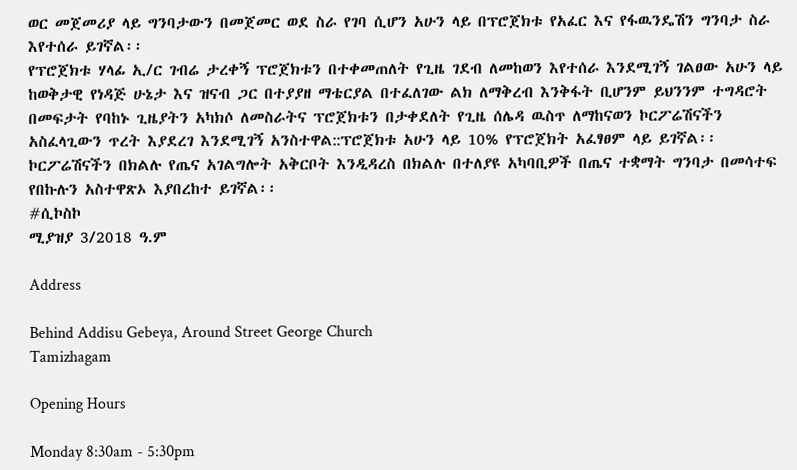ወር መጀመሪያ ላይ ግንባታውን በመጀመር ወደ ስራ የገባ ሲሆን አሁን ላይ በፕሮጀክቱ የአፈር እና የፋዉንዴሽን ግንባታ ስራ እየተሰራ ይገኛል፡፡
የፕሮጀክቱ ሃላፊ ኢ/ር ገብሬ ታረቀኝ ፕሮጀክቱን በተቀመጠለት የጊዜ ገደብ ለመከወን እየተሰራ እንደሚገኝ ገልፀው አሁን ላይ ከወቅታዊ የነዳጅ ሁኔታ እና ዝናብ ጋር በተያያዘ ማቴርያል በተፈለገው ልክ ለማቅረብ እንቅፋት ቢሆንም ይህንንም ተግዳሮት በመፍታት የባከኑ ጊዜያትን አካክሶ ለመስራትና ፕሮጀክቱን በታቀደለት የጊዜ ሰሌዳ ዉስጥ ለማከናወን ኮርፖሬሽናችን አስፈላጊውን ጥረት እያደረገ እንደሚገኝ አንስተዋል::ፕሮጀክቱ አሁን ላይ 10% የፕሮጀክት አፈፃፀም ላይ ይገኛል፡፡
ኮርፖሬሽናችን በክልሉ የጤና አገልግሎት አቅርቦት እንዲዳረስ በክልሉ በተለያዩ አካባቢዎች በጤና ተቋማት ግንባታ በመሳተፍ የበኩሉን አስተዋጽኦ እያበረከተ ይገኛል፡፡
#ሲኮስኮ
ሚያዝያ 3/2018 ዓ.ም

Address

Behind Addisu Gebeya, Around Street George Church
Tamizhagam

Opening Hours

Monday 8:30am - 5:30pm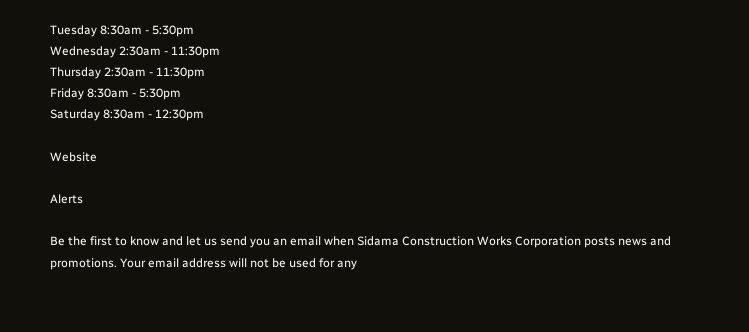Tuesday 8:30am - 5:30pm
Wednesday 2:30am - 11:30pm
Thursday 2:30am - 11:30pm
Friday 8:30am - 5:30pm
Saturday 8:30am - 12:30pm

Website

Alerts

Be the first to know and let us send you an email when Sidama Construction Works Corporation posts news and promotions. Your email address will not be used for any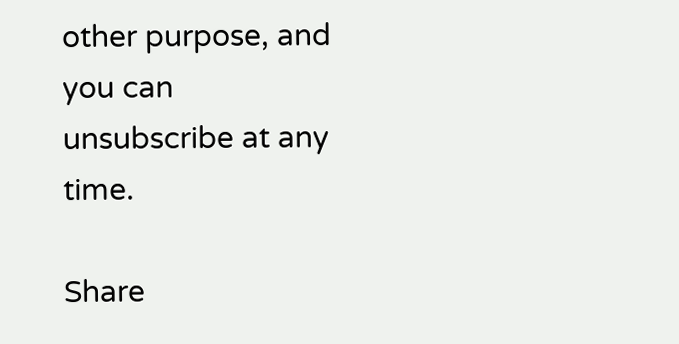other purpose, and you can unsubscribe at any time.

Share